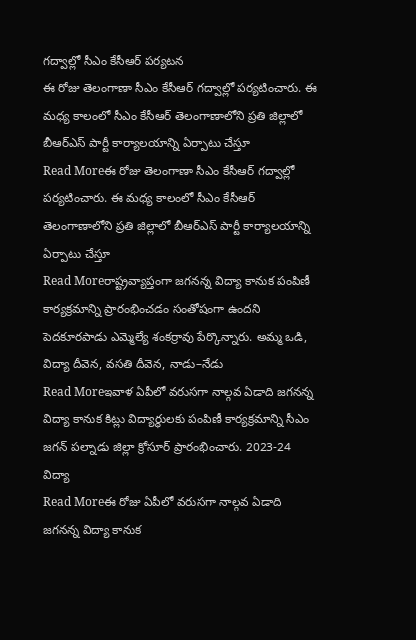గద్వాల్లో సీఎం కేసీఆర్ పర్యటన
ఈ రోజు తెలంగాణా సీఎం కేసీఆర్ గద్వాల్లో పర్యటించారు. ఈ మధ్య కాలంలో సీఎం కేసీఆర్ తెలంగాణాలోని ప్రతి జిల్లాలో బీఆర్ఎస్ పార్టీ కార్యాలయాన్ని ఏర్పాటు చేస్తూ
Read Moreఈ రోజు తెలంగాణా సీఎం కేసీఆర్ గద్వాల్లో పర్యటించారు. ఈ మధ్య కాలంలో సీఎం కేసీఆర్ తెలంగాణాలోని ప్రతి జిల్లాలో బీఆర్ఎస్ పార్టీ కార్యాలయాన్ని ఏర్పాటు చేస్తూ
Read Moreరాష్ట్రవ్యాప్తంగా జగనన్న విద్యా కానుక పంపిణీ కార్యక్రమాన్ని ప్రారంభించడం సంతోషంగా ఉందని పెదకూరపాడు ఎమ్మెల్యే శంకర్రావు పేర్కొన్నారు. అమ్మ ఒడి, విద్యా దీవెన, వసతి దీవెన, నాడు–నేడు
Read Moreఇవాళ ఏపీలో వరుసగా నాల్గవ ఏడాది జగనన్న విద్యా కానుక కిట్లు విద్యార్థులకు పంపిణీ కార్యక్రమాన్ని సీఎం జగన్ పల్నాడు జిల్లా క్రోసూర్ ప్రారంభించారు. 2023-24 విద్యా
Read Moreఈ రోజు ఏపీలో వరుసగా నాల్గవ ఏడాది జగనన్న విద్యా కానుక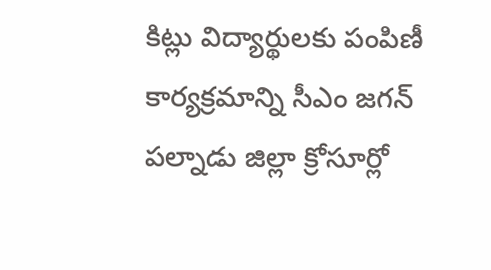కిట్లు విద్యార్థులకు పంపిణీ కార్యక్రమాన్ని సీఎం జగన్ పల్నాడు జిల్లా క్రోసూర్లో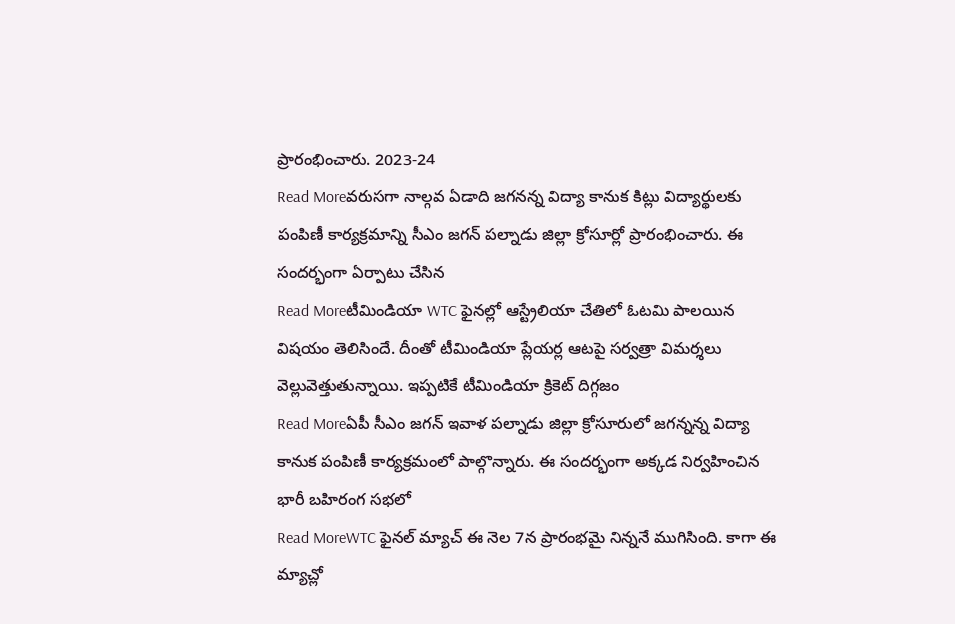ప్రారంభించారు. 2023-24
Read Moreవరుసగా నాల్గవ ఏడాది జగనన్న విద్యా కానుక కిట్లు విద్యార్థులకు పంపిణీ కార్యక్రమాన్ని సీఎం జగన్ పల్నాడు జిల్లా క్రోసూర్లో ప్రారంభించారు. ఈ సందర్భంగా ఏర్పాటు చేసిన
Read Moreటీమిండియా WTC ఫైనల్లో ఆస్ట్రేలియా చేతిలో ఓటమి పాలయిన విషయం తెలిసిందే. దీంతో టీమిండియా ప్లేయర్ల ఆటపై సర్వత్రా విమర్శలు వెల్లువెత్తుతున్నాయి. ఇప్పటికే టీమిండియా క్రికెట్ దిగ్గజం
Read Moreఏపీ సీఎం జగన్ ఇవాళ పల్నాడు జిల్లా క్రోసూరులో జగన్నన్న విద్యా కానుక పంపిణీ కార్యక్రమంలో పాల్గొన్నారు. ఈ సందర్భంగా అక్కడ నిర్వహించిన భారీ బహిరంగ సభలో
Read MoreWTC ఫైనల్ మ్యాచ్ ఈ నెల 7న ప్రారంభమై నిన్ననే ముగిసింది. కాగా ఈ మ్యాచ్లో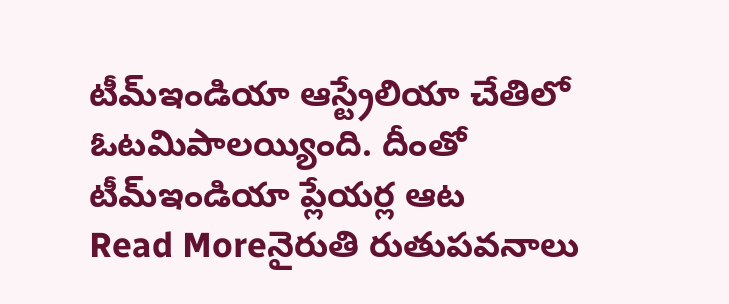టీమ్ఇండియా ఆస్ట్రేలియా చేతిలో ఓటమిపాలయ్యింది. దీంతో టీమ్ఇండియా ప్లేయర్ల ఆట
Read Moreనైరుతి రుతుపవనాలు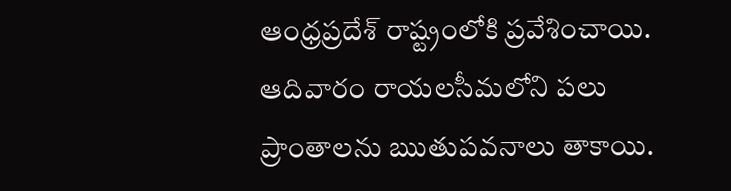ఆంధ్రప్రదేశ్ రాష్ట్రంలోకి ప్రవేశించాయి. ఆదివారం రాయలసీమలోని పలు ప్రాంతాలను ఋతుపవనాలు తాకాయి.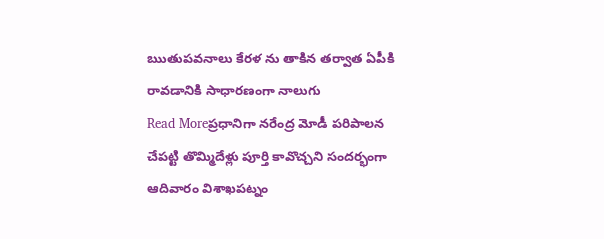ఋతుపవనాలు కేరళ ను తాకిన తర్వాత ఏపీకి రావడానికి సాధారణంగా నాలుగు
Read Moreప్రధానిగా నరేంద్ర మోడీ పరిపాలన చేపట్టి తొమ్మిదేళ్లు పూర్తి కావొచ్చని సందర్భంగా ఆదివారం విశాఖపట్నం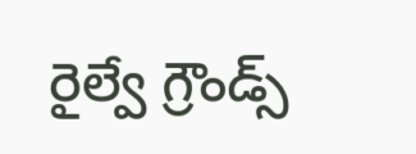రైల్వే గ్రౌండ్స్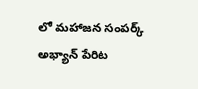లో మహాజన సంపర్క్ అభ్యాన్ పేరిట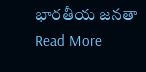భారతీయ జనతా
Read More